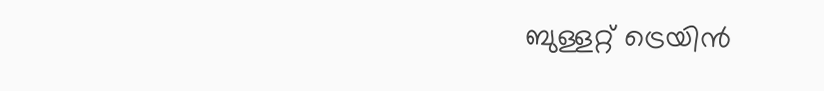ബുള്ളറ്റ് ട്രെയിൻ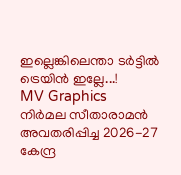ഇല്ലെങ്കിലെന്താ ടർട്ടിൽ ട്രെയിൻ ഇല്ലേ...!
MV Graphics
നിർമല സീതാരാമൻ അവതരിപ്പിച്ച 2026-27 കേന്ദ്ര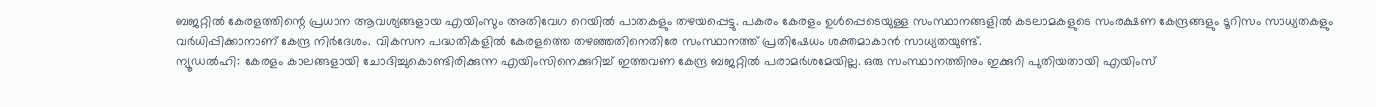ബജറ്റിൽ കേരളത്തിന്റെ പ്രധാന ആവശ്യങ്ങളായ എയിംസും അതിവേഗ റെയിൽ പാതകളും തഴയപ്പെട്ടു. പകരം കേരളം ഉൾപ്പെടെയുള്ള സംസ്ഥാനങ്ങളിൽ കടലാമകളുടെ സംരക്ഷണ കേന്ദ്രങ്ങളും ടൂറിസം സാധ്യതകളും വർധിപ്പിക്കാനാണ് കേന്ദ്ര നിർദേശം. വികസന പദ്ധതികളിൽ കേരളത്തെ തഴഞ്ഞതിനെതിരേ സംസ്ഥാനത്ത് പ്രതിഷേധം ശക്തമാകാൻ സാധ്യതയുണ്ട്.
ന്യൂഡൽഹി: കേരളം കാലങ്ങളായി ചോദിച്ചുകൊണ്ടിരിക്കുന്ന എയിംസിനെക്കുറിച്ച് ഇത്തവണ കേന്ദ്ര ബജറ്റിൽ പരാമർശമേയില്ല. ഒരു സംസ്ഥാനത്തിനും ഇക്കുറി പുതിയതായി എയിംസ്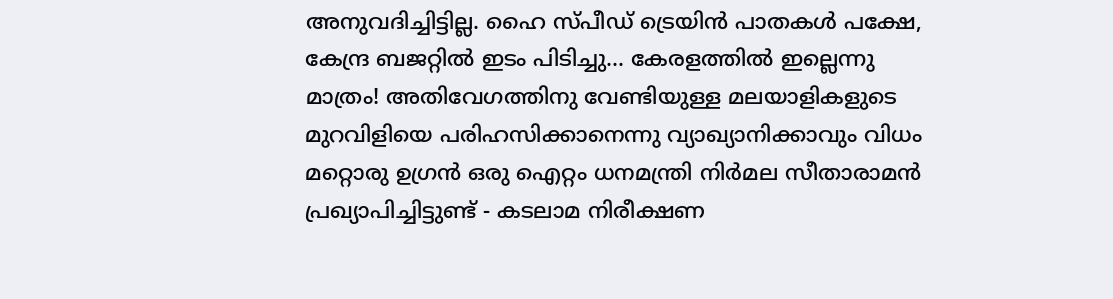അനുവദിച്ചിട്ടില്ല. ഹൈ സ്പീഡ് ട്രെയിൻ പാതകൾ പക്ഷേ, കേന്ദ്ര ബജറ്റിൽ ഇടം പിടിച്ചു... കേരളത്തിൽ ഇല്ലെന്നു മാത്രം! അതിവേഗത്തിനു വേണ്ടിയുള്ള മലയാളികളുടെ മുറവിളിയെ പരിഹസിക്കാനെന്നു വ്യാഖ്യാനിക്കാവും വിധം മറ്റൊരു ഉഗ്രൻ ഒരു ഐറ്റം ധനമന്ത്രി നിർമല സീതാരാമൻ പ്രഖ്യാപിച്ചിട്ടുണ്ട് - കടലാമ നിരീക്ഷണ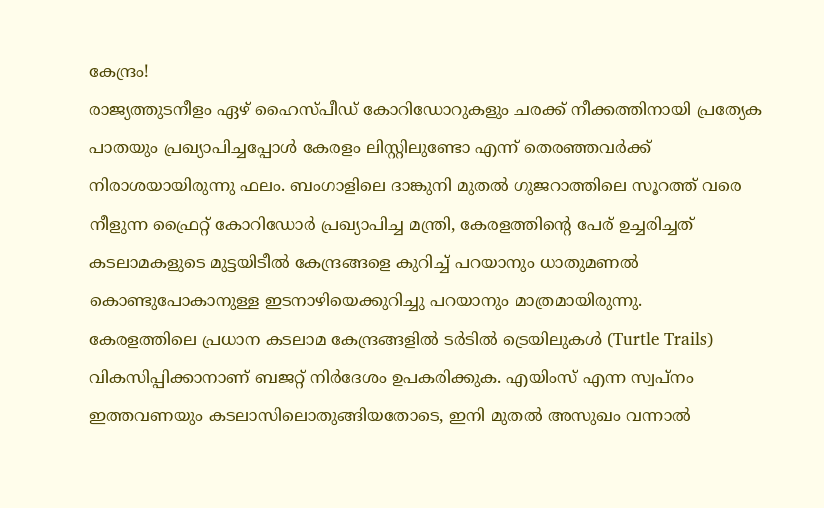കേന്ദ്രം!
രാജ്യത്തുടനീളം ഏഴ് ഹൈസ്പീഡ് കോറിഡോറുകളും ചരക്ക് നീക്കത്തിനായി പ്രത്യേക പാതയും പ്രഖ്യാപിച്ചപ്പോൾ കേരളം ലിസ്റ്റിലുണ്ടോ എന്ന് തെരഞ്ഞവർക്ക് നിരാശയായിരുന്നു ഫലം. ബംഗാളിലെ ദാങ്കുനി മുതൽ ഗുജറാത്തിലെ സൂറത്ത് വരെ നീളുന്ന ഫ്രൈറ്റ് കോറിഡോർ പ്രഖ്യാപിച്ച മന്ത്രി, കേരളത്തിന്റെ പേര് ഉച്ചരിച്ചത് കടലാമകളുടെ മുട്ടയിടീൽ കേന്ദ്രങ്ങളെ കുറിച്ച് പറയാനും ധാതുമണൽ കൊണ്ടുപോകാനുള്ള ഇടനാഴിയെക്കുറിച്ചു പറയാനും മാത്രമായിരുന്നു.
കേരളത്തിലെ പ്രധാന കടലാമ കേന്ദ്രങ്ങളിൽ ടർടിൽ ട്രെയിലുകൾ (Turtle Trails) വികസിപ്പിക്കാനാണ് ബജറ്റ് നിർദേശം ഉപകരിക്കുക. എയിംസ് എന്ന സ്വപ്നം ഇത്തവണയും കടലാസിലൊതുങ്ങിയതോടെ, ഇനി മുതൽ അസുഖം വന്നാൽ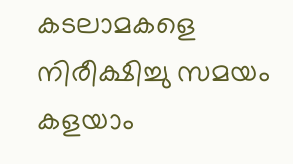കടലാമകളെ നിരീക്ഷിച്ചു സമയം കളയാം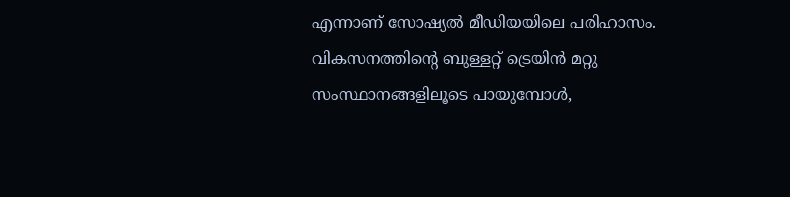എന്നാണ് സോഷ്യൽ മീഡിയയിലെ പരിഹാസം. വികസനത്തിന്റെ ബുള്ളറ്റ് ട്രെയിൻ മറ്റു സംസ്ഥാനങ്ങളിലൂടെ പായുമ്പോൾ,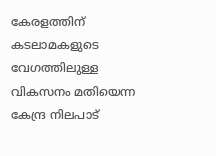കേരളത്തിന് കടലാമകളുടെ വേഗത്തിലുള്ള വികസനം മതിയെന്ന കേന്ദ്ര നിലപാട്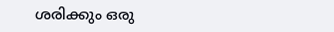ശരിക്കും ഒരു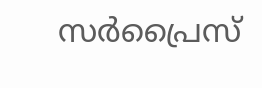സർപ്രൈസ്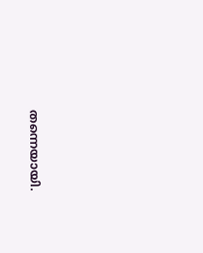തന്നെയായി.